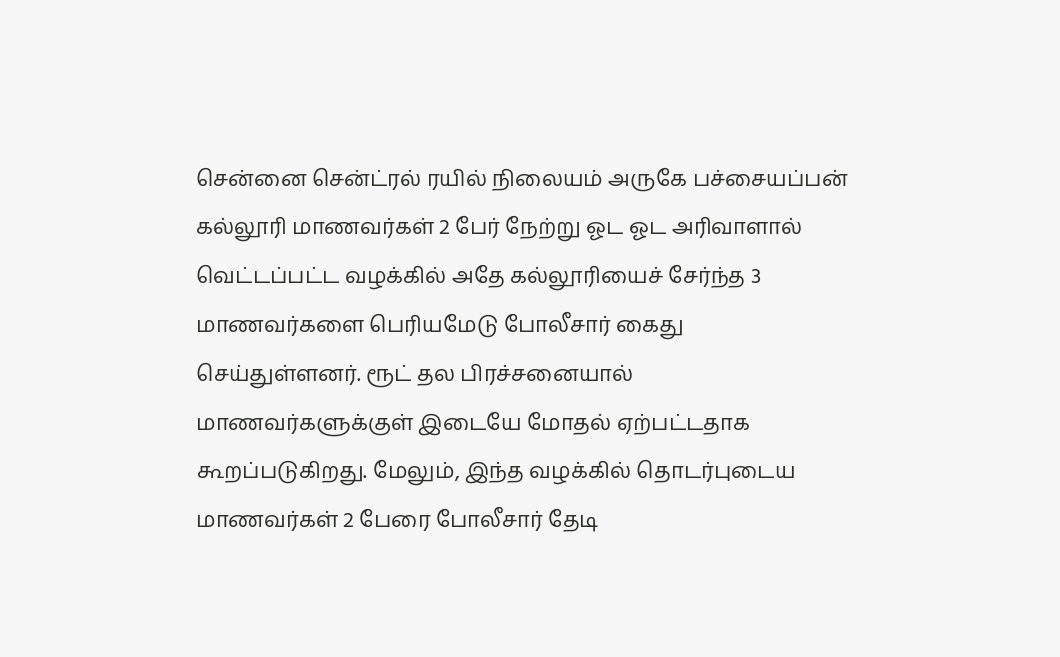சென்னை சென்ட்ரல் ரயில் நிலையம் அருகே பச்சையப்பன் கல்லூரி மாணவர்கள் 2 பேர் நேற்று ஓட ஓட அரிவாளால் வெட்டப்பட்ட வழக்கில் அதே கல்லூரியைச் சேர்ந்த 3 மாணவர்களை பெரியமேடு போலீசார் கைது செய்துள்ளனர். ரூட் தல பிரச்சனையால் மாணவர்களுக்குள் இடையே மோதல் ஏற்பட்டதாக கூறப்படுகிறது. மேலும், இந்த வழக்கில் தொடர்புடைய மாணவர்கள் 2 பேரை போலீசார் தேடி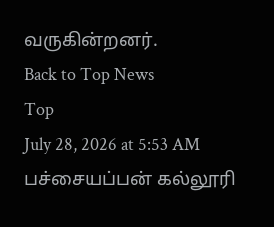வருகின்றனர்.
Back to Top News
Top
July 28, 2026 at 5:53 AM
பச்சையப்பன் கல்லூரி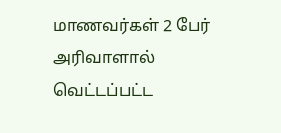மாணவர்கள் 2 பேர் அரிவாளால் வெட்டப்பட்ட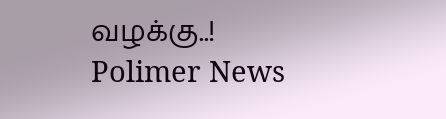வழக்கு..!
Polimer News